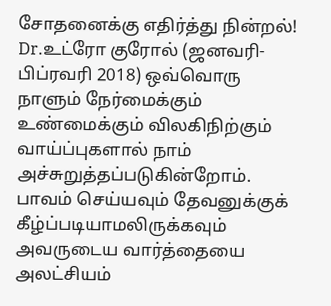சோதனைக்கு எதிர்த்து நின்றல்!
Dr.உட்ரோ குரோல் (ஜனவரி-பிப்ரவரி 2018) ஒவ்வொரு நாளும் நேர்மைக்கும் உண்மைக்கும் விலகிநிற்கும் வாய்ப்புகளால் நாம் அச்சுறுத்தப்படுகின்றோம். பாவம் செய்யவும் தேவனுக்குக் கீழ்ப்படியாமலிருக்கவும் அவருடைய வார்த்தையை அலட்சியம்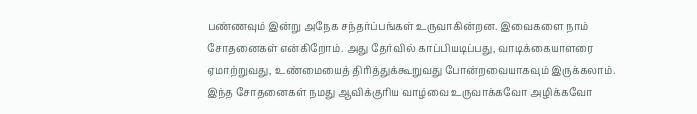பண்ணவும் இன்று அநேக சந்தர்ப்பங்கள் உருவாகின்றன. இவைகளை நாம் சோதனைகள் என்கிறோம். அது தேர்வில் காப்பியடிப்பது, வாடிக்கையாளரை ஏமாற்றுவது, உண்மையைத் திரித்துக்கூறுவது போன்றவையாகவும் இருக்கலாம். இந்த சோதனைகள் நமது ஆவிக்குரிய வாழ்வை உருவாக்கவோ அழிக்கவோ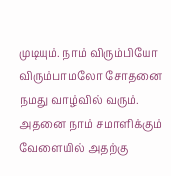முடியும். நாம் விரும்பியோ விரும்பாமலோ சோதனை நமது வாழ்வில் வரும். அதனை நாம் சமாளிக்கும் வேளையில் அதற்கு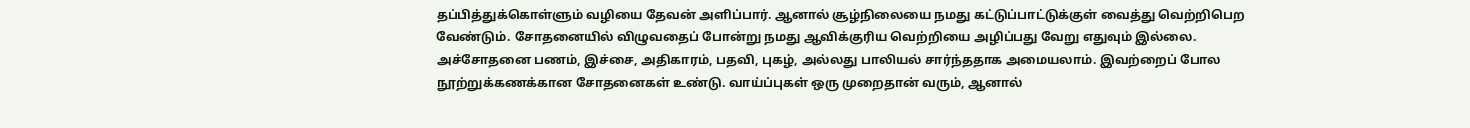தப்பித்துக்கொள்ளும் வழியை தேவன் அளிப்பார். ஆனால் சூழ்நிலையை நமது கட்டுப்பாட்டுக்குள் வைத்து வெற்றிபெற வேண்டும். சோதனையில் விழுவதைப் போன்று நமது ஆவிக்குரிய வெற்றியை அழிப்பது வேறு எதுவும் இல்லை. அச்சோதனை பணம், இச்சை, அதிகாரம், பதவி, புகழ், அல்லது பாலியல் சார்ந்ததாக அமையலாம். இவற்றைப் போல நூற்றுக்கணக்கான சோதனைகள் உண்டு. வாய்ப்புகள் ஒரு முறைதான் வரும், ஆனால்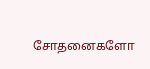சோதனைகளோ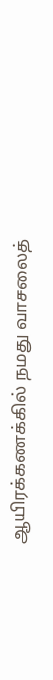ஆயிரக்கணக்கில் நமது வாசலைத்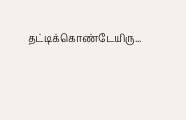தட்டிக்கொண்டேயிரு...